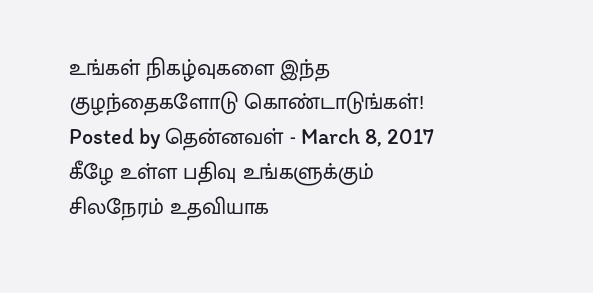உங்கள் நிகழ்வுகளை இந்த குழந்தைகளோடு கொண்டாடுங்கள்! Posted by தென்னவள் - March 8, 2017 கீழே உள்ள பதிவு உங்களுக்கும் சிலநேரம் உதவியாக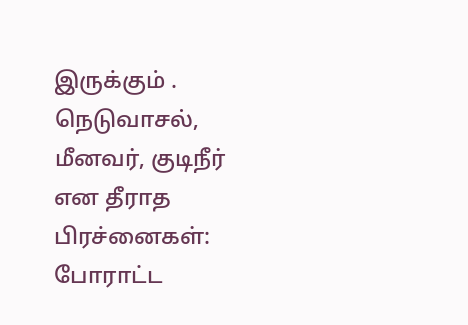இருக்கும் .
நெடுவாசல், மீனவர், குடிநீர் என தீராத பிரச்னைகள்: போராட்ட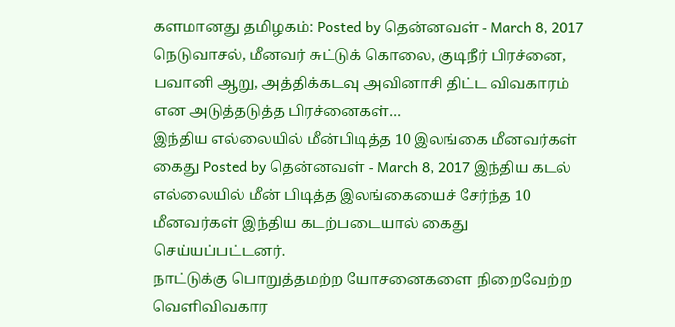களமானது தமிழகம்: Posted by தென்னவள் - March 8, 2017 நெடுவாசல், மீனவர் சுட்டுக் கொலை, குடிநீர் பிரச்னை, பவானி ஆறு, அத்திக்கடவு அவினாசி திட்ட விவகாரம் என அடுத்தடுத்த பிரச்னைகள்…
இந்திய எல்லையில் மீன்பிடித்த 10 இலங்கை மீனவர்கள் கைது Posted by தென்னவள் - March 8, 2017 இந்திய கடல் எல்லையில் மீன் பிடித்த இலங்கையைச் சேர்ந்த 10 மீனவர்கள் இந்திய கடற்படையால் கைது செய்யப்பட்டனர்.
நாட்டுக்கு பொறுத்தமற்ற யோசனைகளை நிறைவேற்ற வெளிவிவகார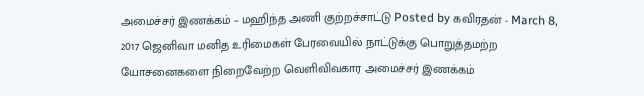அமைச்சர் இணக்கம் – மஹிந்த அணி குற்றச்சாட்டு Posted by கவிரதன் - March 8, 2017 ஜெனிவா மனித உரிமைகள் பேரவையில் நாட்டுக்கு பொறுத்தமற்ற யோசனைகளை நிறைவேற்ற வெளிவிவகார அமைச்சர் இணக்கம்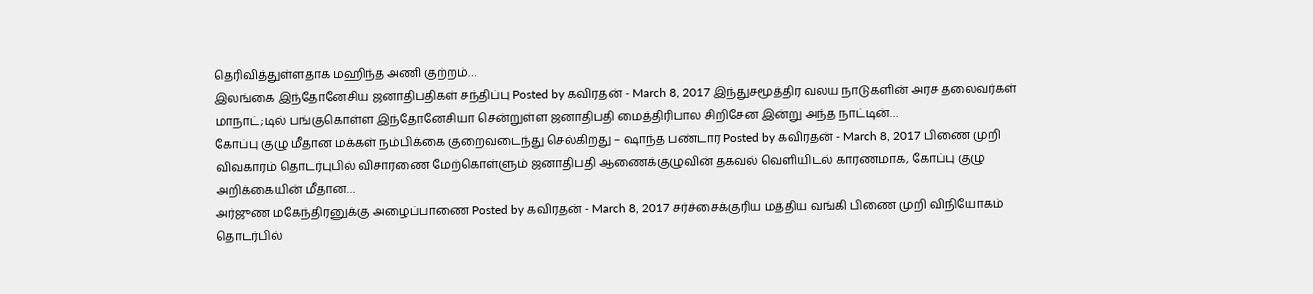தெரிவித்துள்ளதாக மஹிந்த அணி குற்றம்…
இலங்கை இந்தோனேசிய ஜனாதிபதிகள் சந்திப்பு Posted by கவிரதன் - March 8, 2017 இந்துசமூத்திர வலய நாடுகளின் அரச தலைவர்கள் மாநாட்;டில் பங்குகொள்ள இந்தோனேசியா சென்றுள்ள ஜனாதிபதி மைத்திரிபால சிறிசேன இன்று அந்த நாட்டின்…
கோப்பு குழு மீதான மக்கள் நம்பிக்கை குறைவடைந்து செல்கிறது – ஷாந்த பண்டார Posted by கவிரதன் - March 8, 2017 பிணை முறி விவகாரம் தொடர்புபில் விசாரணை மேற்கொள்ளும் ஜனாதிபதி ஆணைக்குழுவின் தகவல் வெளியிடல் காரணமாக, கோப்பு குழு அறிக்கையின் மீதான…
அர்ஜுண மகேந்திரனுக்கு அழைப்பாணை Posted by கவிரதன் - March 8, 2017 சர்ச்சைக்குரிய மத்திய வங்கி பிணை முறி விநியோகம் தொடர்பில்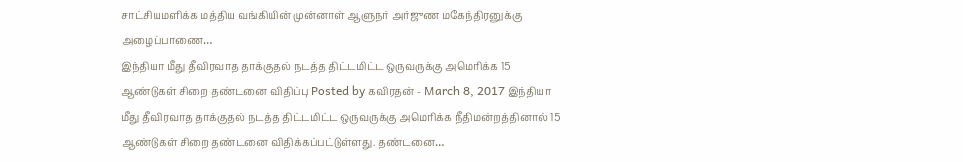சாட்சியமளிக்க மத்திய வங்கியின் முன்னாள் ஆளுநர் அர்ஜுண மகேந்திரனுக்கு அழைப்பாணை…
இந்தியா மீது தீவிரவாத தாக்குதல் நடத்த திட்டமிட்ட ஒருவருக்கு அமெரிக்க 15 ஆண்டுகள் சிறை தண்டனை விதிப்பு Posted by கவிரதன் - March 8, 2017 இந்தியா மீது தீவிரவாத தாக்குதல் நடத்த திட்டமிட்ட ஒருவருக்கு அமெரிக்க நீதிமன்றத்தினால் 15 ஆண்டுகள் சிறை தண்டனை விதிக்கப்பட்டுள்ளது. தண்டனை…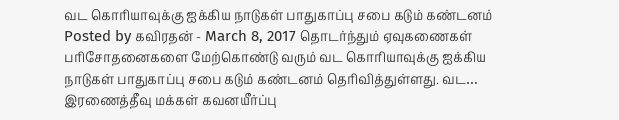வட கொரியாவுக்கு ஐக்கிய நாடுகள் பாதுகாப்பு சபை கடும் கண்டனம் Posted by கவிரதன் - March 8, 2017 தொடர்ந்தும் ஏவுகணைகள் பரிசோதனைகளை மேற்கொண்டு வரும் வட கொரியாவுக்கு ஐக்கிய நாடுகள் பாதுகாப்பு சபை கடும் கண்டனம் தெரிவித்துள்ளது. வட…
இரணைத்தீவு மக்கள் கவனயீர்ப்பு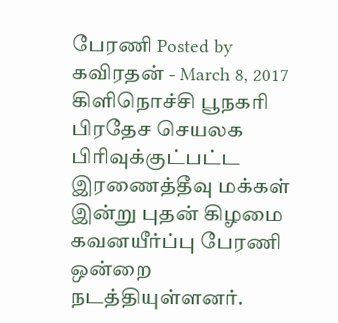பேரணி Posted by கவிரதன் - March 8, 2017 கிளிநொச்சி பூநகரி பிரதேச செயலக பிரிவுக்குட்பட்ட இரணைத்தீவு மக்கள் இன்று புதன் கிழமை கவனயீர்ப்பு பேரணி ஒன்றை நடத்தியுள்ளனர்.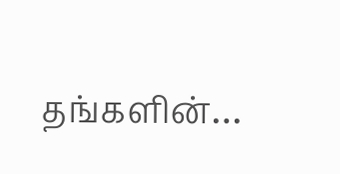தங்களின்…